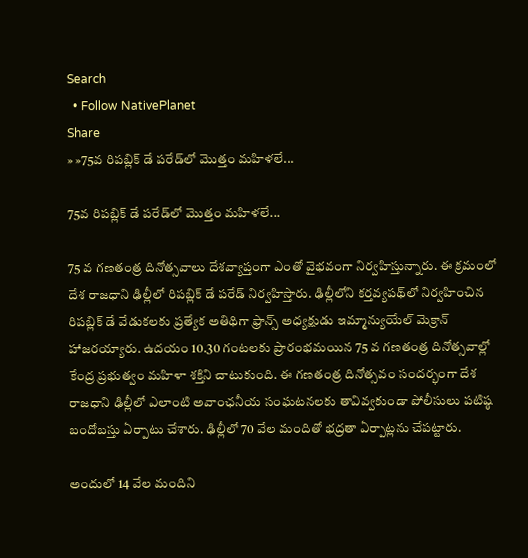Search
  • Follow NativePlanet
Share
» »75వ రిప‌బ్లిక్ డే ప‌రేడ్‌లో మొత్తం మ‌హిళ‌లే...

75వ రిప‌బ్లిక్ డే ప‌రేడ్‌లో మొత్తం మ‌హిళ‌లే...

75 వ గణతంత్ర దినోత్సవాలు దేశవ్యాప్తంగా ఎంతో వైభ‌వంగా నిర్వహిస్తున్నారు. ఈ క్రమంలో దేశ రాజ‌ధాని ఢిల్లీలో రిప‌బ్లిక్ డే ప‌రేడ్ నిర్వ‌హిస్తారు. ఢిల్లీలోని కర్తవ్యపథ్‌లో నిర్వహించిన రిప‌బ్లిక్ డే వేడుక‌ల‌కు ప్రత్యేక అతిథిగా ఫ్రాన్స్ అధ్యక్షుడు ఇమ్మాన్యుయేల్ మెక్రాన్ హాజరయ్యారు. ఉదయం 10.30 గంటలకు ప్రారంభమ‌యిన 75 వ గ‌ణ‌తంత్ర దినోత్స‌వాల్లో కేంద్ర ప్రభుత్వం మహిళా శక్తిని చాటుకుంది. ఈ గ‌ణ‌తంత్ర దినోత్స‌వం సంద‌ర్భంగా దేశ రాజధాని ఢిల్లీలో ఎలాంటి అవాంఛనీయ సంఘటనలకు తావివ్వ‌కుండా పోలీసులు పటిష్ఠ బందోబస్తు ఏర్పాటు చేశారు. ఢిల్లీలో 70 వేల మందితో భద్రతా ఏర్పాట్లను చేప‌ట్టారు.

అందులో 14 వేల మందిని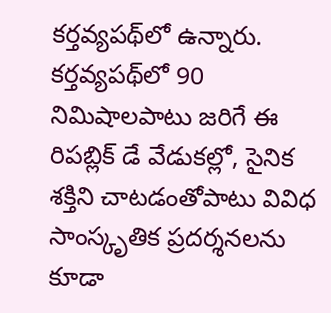కర్తవ్యపథ్‌లో ఉన్నారు. కర్తవ్యపథ్‌లో 90 నిమిషాలపాటు జరిగే ఈ రిప‌బ్లిక్ డే వేడుక‌ల్లో, సైనిక శక్తిని చాటడంతోపాటు వివిధ సాంస్కృతిక ప్రదర్శనలను కూడా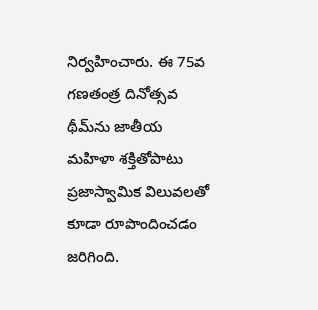నిర్వ‌హించారు. ఈ 75వ గ‌ణతంత్ర దినోత్స‌వ థీమ్‌ను జాతీయ మహిళా శక్తితోపాటు ప్రజాస్వామిక విలువలతో కూడా రూపొందించ‌డం జ‌రిగింది.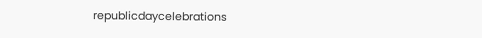republicdaycelebrations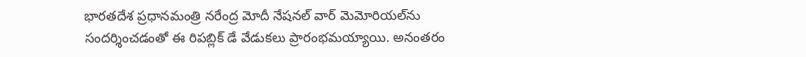భార‌త‌దేశ ప్ర‌ధాన‌మంత్రి నరేంద్ర మోదీ నేషనల్ వార్‌ మెమోరియల్‌ను సందర్శించడంతో ఈ రిప‌బ్లిక్ డే వేడుక‌లు ప్రారంభమ‌య్యాయి. అనంతరం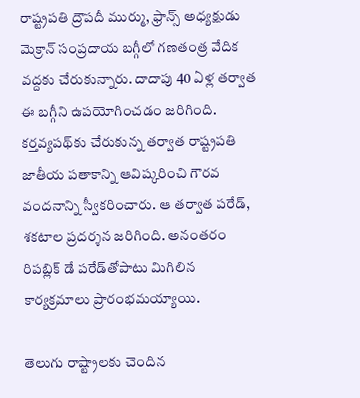రాష్ట్రపతి ద్రౌపదీ ముర్ము, ఫ్రాన్స్‌ అధ్యక్షుడు మెక్రాన్‌ సంప్రదాయ బగ్గీలో గణతంత్ర వేదిక వద్దకు చేరుకున్నారు. దాదాపు 40 ఏళ్ల తర్వాత ఈ బగ్గీని ఉప‌యోగించడం జ‌రిగింది. కర్తవ్యపథ్‌కు చేరుకున్న తర్వాత రాష్ట్రపతి జాతీయ పతాకాన్ని ఆవిష్కరించి గౌరవ వందనాన్ని స్వీకరించారు. ఆ తర్వాత పరేడ్, శకటాల ప్రదర్శన జరిగింది. అనంత‌రం రిపబ్లిక్ డే పరేడ్‌తోపాటు మిగిలిన కార్యక్రమాలు ప్రారంభమ‌య్యాయి.

తెలుగు రాష్ట్రాలకు చెందిన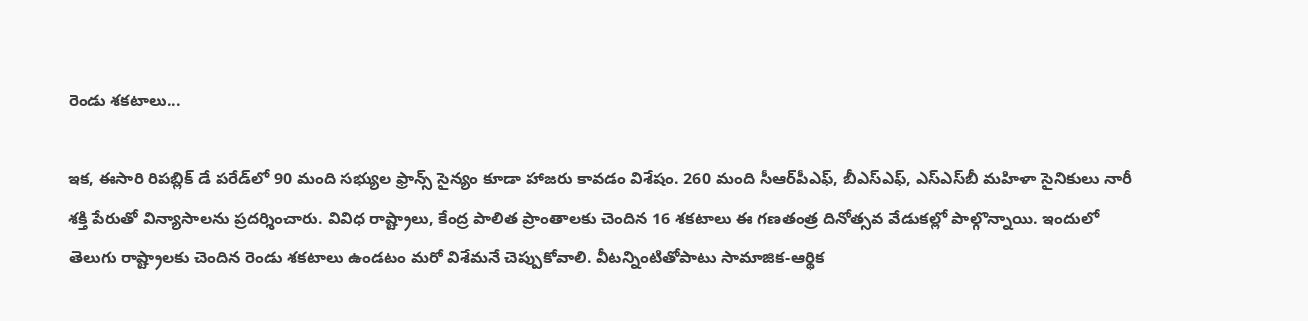రెండు శకటాలు...

ఇక, ఈసారి రిపబ్లిక్ డే పరేడ్‌లో 90 మంది సభ్యుల ఫ్రాన్స్‌ సైన్యం కూడా హాజరు కావ‌డం విశేషం. 260 మంది సీఆర్‌పీఎఫ్‌, బీఎస్‌ఎఫ్‌, ఎస్‌ఎస్‌బీ మహిళా సైనికులు నారీ శక్తి పేరుతో విన్యాసాలను ప్రదర్శించారు. వివిధ రాష్ట్రాలు, కేంద్ర పాలిత ప్రాంతాలకు చెందిన 16 శకటాలు ఈ గ‌ణతంత్ర దినోత్స‌వ వేడుక‌ల్లో పాల్గొన్నాయి. ఇందులో తెలుగు రాష్ట్రాలకు చెందిన రెండు శకటాలు ఉండటం మ‌రో విశేమ‌నే చెప్పుకోవాలి. వీటన్నింటితోపాటు సామాజిక-ఆర్థిక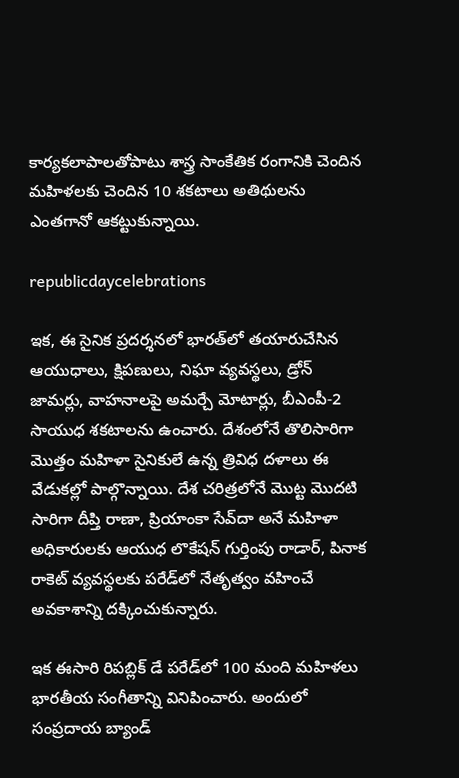కార్యకలాపాలతోపాటు శాస్త్ర సాంకేతిక రంగానికి చెందిన మహిళలకు చెందిన 10 శకటాలు అతిథులను ఎంత‌గానో ఆక‌ట్టుకున్నాయి.

republicdaycelebrations

ఇక‌, ఈ సైనిక ప్రదర్శనలో భారత్‌లో తయారుచేసిన ఆయుధాలు, క్షిపణులు, నిఘా వ్యవస్థలు, డ్రోన్‌ జామర్లు, వాహనాలపై అమర్చే మోటార్లు, బీఎంపీ-2 సాయుధ శకటాలను ఉంచారు. దేశంలోనే తొలిసారిగా మొత్తం మహిళా సైనికులే ఉన్న త్రివిధ దళాలు ఈ వేడుక‌ల్లో పాల్గొన్నాయి. దేశ చరిత్రలోనే మొట్ట మొదటి సారిగా దీప్తి రాణా, ప్రియాంకా సేవ్‌దా అనే మహిళా అధికారులకు ఆయుధ లొకేషన్‌ గుర్తింపు రాడార్‌, పినాక రాకెట్‌ వ్యవస్థలకు పరేడ్‌లో నేతృత్వం వహించే అవకాశాన్ని ద‌క్కించుకున్నారు.

ఇక ఈసారి రిప‌బ్లిక్ డే పరేడ్‌లో 100 మంది మహిళలు భారతీయ సంగీతాన్ని వినిపించారు. అందులో సంప్రదాయ బ్యాండ్‌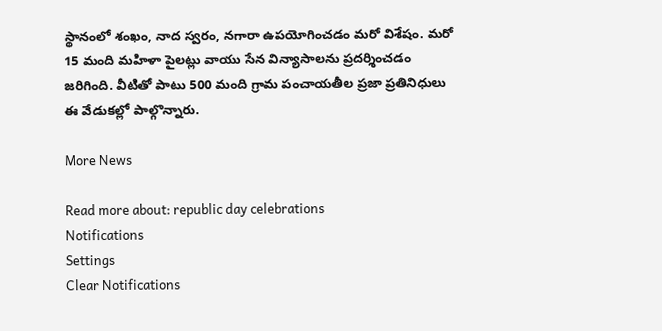స్థానంలో శంఖం, నాద స్వరం, నగారా ఉపయోగించ‌డం మ‌రో విశేషం. మరో 15 మంది మహిళా పైలట్లు వాయు సేన విన్యాసాలను ప్రదర్శించ‌డం జ‌రిగింది. వీటితో పాటు 500 మంది గ్రామ పంచాయతీల ప్రజా ప్రతినిధులు ఈ వేడుక‌ల్లో పాల్గొన్నారు.

More News

Read more about: republic day celebrations
Notifications
Settings
Clear Notifications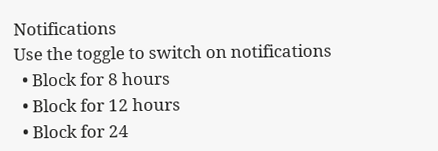Notifications
Use the toggle to switch on notifications
  • Block for 8 hours
  • Block for 12 hours
  • Block for 24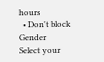hours
  • Don't block
Gender
Select your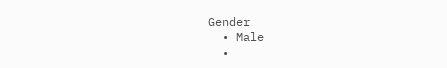Gender
  • Male
  •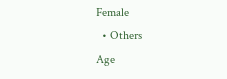Female
  • Others
Age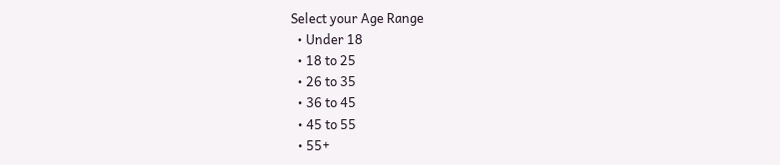Select your Age Range
  • Under 18
  • 18 to 25
  • 26 to 35
  • 36 to 45
  • 45 to 55
  • 55+